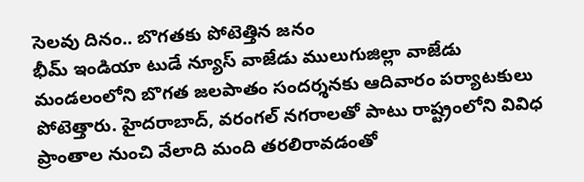సెలవు దినం.. బొగతకు పోటెత్తిన జనం
భీమ్ ఇండియా టుడే న్యూస్ వాజేడు ములుగుజిల్లా వాజేడు మండలంలోని బొగత జలపాతం సందర్శనకు ఆదివారం పర్యాటకులు పోటెత్తారు. హైదరాబాద్, వరంగల్ నగరాలతో పాటు రాష్ట్రంలోని వివిధ ప్రాంతాల నుంచి వేలాది మంది తరలిరావడంతో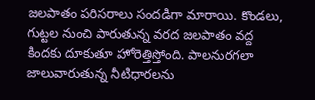జలపాతం పరిసరాలు సందడిగా మారాయి. కొండలు, గుట్టల నుంచి పారుతున్న వరద జలపాతం వద్ద కిందకు దూకుతూ హోరెత్తిస్తోంది. పాలనురగలా జాలువారుతున్న నీటిధారలను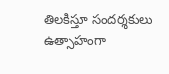తిలకిస్తూ సందర్శకులు ఉత్సాహంగా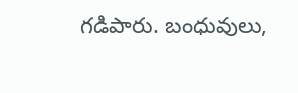గడిపారు. బంధువులు,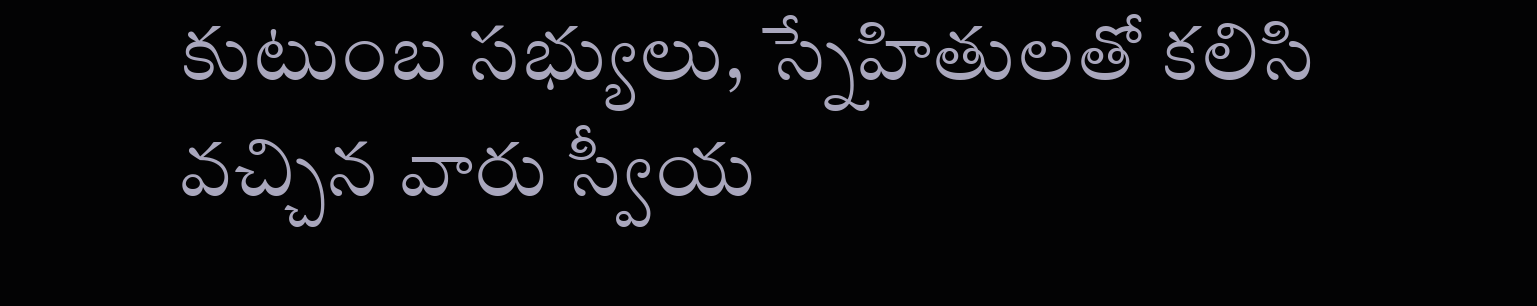కుటుంబ సభ్యులు, స్నేహితులతో కలిసి వచ్చిన వారు స్వీయ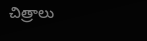చిత్రాలు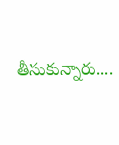తీసుకున్నారు....